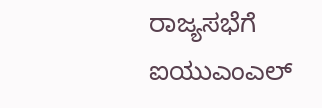ರಾಜ್ಯಸಭೆಗೆ ಐಯುಎಂಎಲ್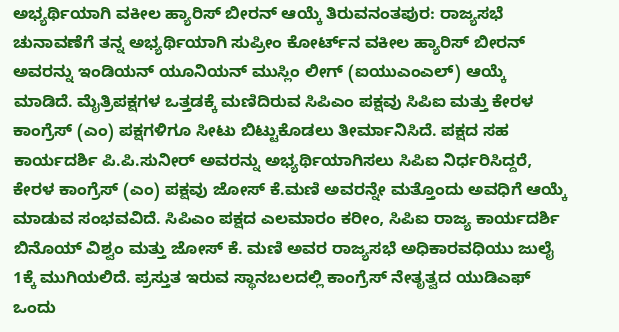ಅಭ್ಯರ್ಥಿಯಾಗಿ ವಕೀಲ ಹ್ಯಾರಿಸ್‌ ಬೀರನ್ ಆಯ್ಕೆ ತಿರುವನಂತಪುರ: ರಾಜ್ಯಸಭೆ ಚುನಾವಣೆಗೆ ತನ್ನ ಅಭ್ಯರ್ಥಿಯಾಗಿ ಸುಪ್ರೀಂ ಕೋರ್ಟ್‌ನ ವಕೀಲ ಹ್ಯಾರಿಸ್ ಬೀರನ್ ಅವರನ್ನು ಇಂಡಿಯನ್‌ ಯೂನಿಯನ್‌ ಮುಸ್ಲಿಂ ಲೀಗ್ (ಐಯುಎಂಎಲ್) ಆಯ್ಕೆ ಮಾಡಿದೆ. ಮೈತ್ರಿಪಕ್ಷಗಳ ಒತ್ತಡಕ್ಕೆ ಮಣಿದಿರುವ ಸಿಪಿಎಂ ಪಕ್ಷವು ಸಿಪಿಐ ಮತ್ತು ಕೇರಳ ಕಾಂಗ್ರೆಸ್ (ಎಂ) ಪಕ್ಷಗಳಿಗೂ ಸೀಟು ಬಿಟ್ಟುಕೊಡಲು ತೀರ್ಮಾನಿಸಿದೆ. ಪಕ್ಷದ ಸಹ ಕಾರ್ಯದರ್ಶಿ ಪಿ.ಪಿ.ಸುನೀರ್ ಅವರನ್ನು ಅಭ್ಯರ್ಥಿಯಾಗಿಸಲು ಸಿಪಿಐ ನಿರ್ಧರಿಸಿದ್ದರೆ, ಕೇರಳ ಕಾಂಗ್ರೆಸ್‌ (ಎಂ) ಪಕ್ಷವು ಜೋಸ್‌ ಕೆ.ಮಣಿ ಅವರನ್ನೇ ಮತ್ತೊಂದು ಅವಧಿಗೆ ಆಯ್ಕೆ ಮಾಡುವ ಸಂಭವವಿದೆ. ಸಿಪಿಎಂ ಪಕ್ಷದ ಎಲಮಾರಂ ಕರೀಂ, ಸಿಪಿಐ ರಾಜ್ಯ ಕಾರ್ಯದರ್ಶಿ ಬಿನೊಯ್ ವಿಶ್ವಂ ಮತ್ತು ಜೋಸ್ ಕೆ. ಮಣಿ ಅವರ ರಾಜ್ಯಸಭೆ ಅಧಿಕಾರವಧಿಯು ಜುಲೈ 1ಕ್ಕೆ ಮುಗಿಯಲಿದೆ. ಪ್ರಸ್ತುತ ಇರುವ ಸ್ಥಾನಬಲದಲ್ಲಿ ಕಾಂಗ್ರೆಸ್ ನೇತೃತ್ವದ ಯುಡಿಎಫ್‌ ಒಂದು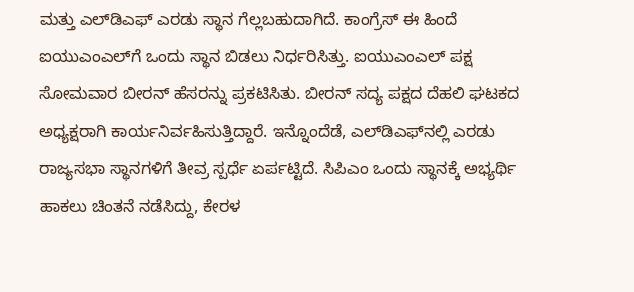ಮತ್ತು ಎಲ್‌ಡಿಎಫ್‌ ಎರಡು ಸ್ಥಾನ ಗೆಲ್ಲಬಹುದಾಗಿದೆ. ಕಾಂಗ್ರೆಸ್ ಈ ಹಿಂದೆ ಐಯುಎಂಎಲ್‌ಗೆ ಒಂದು ಸ್ಥಾನ ಬಿಡಲು ನಿರ್ಧರಿಸಿತ್ತು. ಐಯುಎಂಎಲ್ ಪಕ್ಷ ಸೋಮವಾರ ಬೀರನ್‌ ಹೆಸರನ್ನು ಪ್ರಕಟಿಸಿತು. ಬೀರನ್ ಸದ್ಯ ಪಕ್ಷದ ದೆಹಲಿ ಘಟಕದ ಅಧ್ಯಕ್ಷರಾಗಿ ಕಾರ್ಯನಿರ್ವಹಿಸುತ್ತಿದ್ದಾರೆ. ಇನ್ನೊಂದೆಡೆ, ಎಲ್‌ಡಿಎಫ್‌ನಲ್ಲಿ ಎರಡು ರಾಜ್ಯಸಭಾ ಸ್ಥಾನಗಳಿಗೆ ತೀವ್ರ ಸ್ಪರ್ಧೆ ಏರ್ಪಟ್ಟಿದೆ. ಸಿಪಿಎಂ ಒಂದು ಸ್ಥಾನಕ್ಕೆ ಅಭ್ಯರ್ಥಿ ಹಾಕಲು ಚಿಂತನೆ ನಡೆಸಿದ್ದು, ಕೇರಳ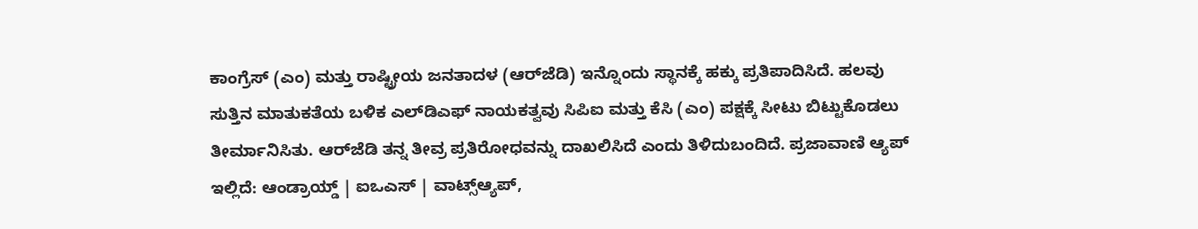ಕಾಂಗ್ರೆಸ್‌ (ಎಂ) ಮತ್ತು ರಾಷ್ಟ್ರೀಯ ಜನತಾದಳ (ಆರ್‌ಜೆಡಿ) ಇನ್ನೊಂದು ಸ್ಥಾನಕ್ಕೆ ಹಕ್ಕು ಪ್ರತಿಪಾದಿಸಿದೆ. ಹಲವು ಸುತ್ತಿನ ಮಾತುಕತೆಯ ಬಳಿಕ ಎಲ್‌ಡಿಎಫ್‌ ನಾಯಕತ್ವವು ಸಿಪಿಐ ಮತ್ತು ಕೆಸಿ (ಎಂ) ಪಕ್ಷಕ್ಕೆ ಸೀಟು ಬಿಟ್ಟುಕೊಡಲು ತೀರ್ಮಾನಿಸಿತು. ಆರ್‌ಜೆಡಿ ತನ್ನ ತೀವ್ರ ಪ್ರತಿರೋಧವನ್ನು ದಾಖಲಿಸಿದೆ ಎಂದು ತಿಳಿದುಬಂದಿದೆ. ಪ್ರಜಾವಾಣಿ ಆ್ಯಪ್ ಇಲ್ಲಿದೆ: ಆಂಡ್ರಾಯ್ಡ್ | ಐಒಎಸ್ | ವಾಟ್ಸ್ಆ್ಯಪ್,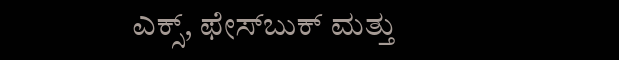ಎಕ್ಸ್, ಫೇಸ್‌ಬುಕ್ ಮತ್ತು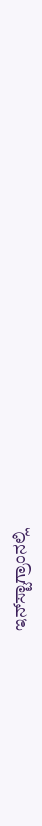ಇನ್‌ಸ್ಟಾಗ್ರಾಂನಲ್ಲಿ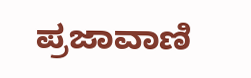ಪ್ರಜಾವಾಣಿ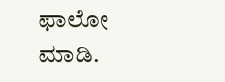ಫಾಲೋ ಮಾಡಿ.